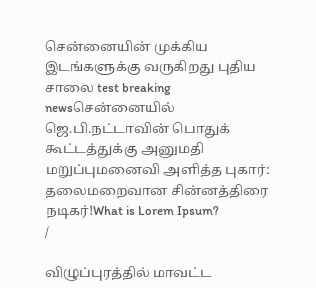சென்னையின் முக்கிய இடங்களுக்கு வருகிறது புதிய சாலை test breaking newsசென்னையில் ஜெ.பி.நட்டாவின் பொதுக் கூட்டத்துக்கு அனுமதி மறுப்புமனைவி அளித்த புகார்: தலைமறைவான சின்னத்திரை நடிகர்!What is Lorem Ipsum?
/

விழுப்புரத்தில் மாவட்ட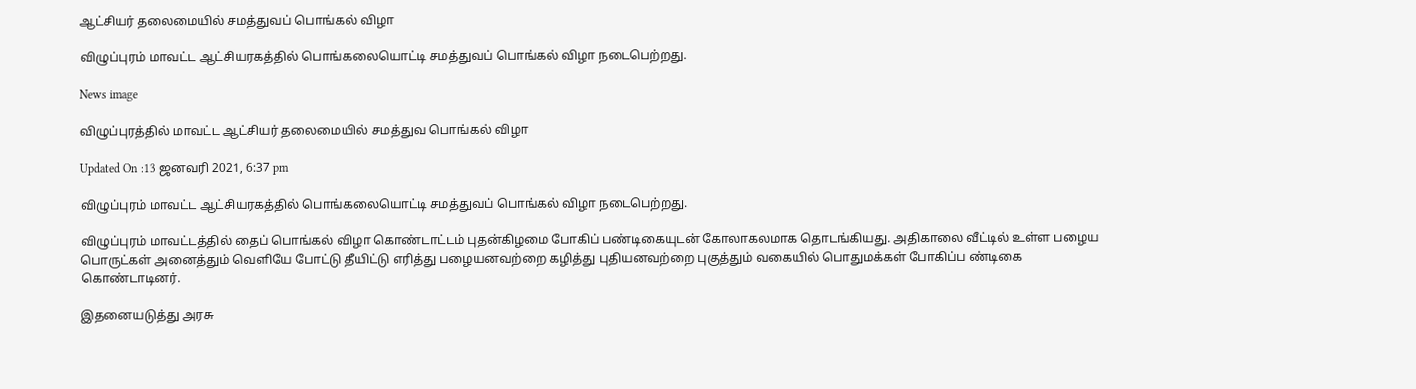ஆட்சியர் தலைமையில் சமத்துவப் பொங்கல் விழா

விழுப்புரம் மாவட்ட ஆட்சியரகத்தில் பொங்கலையொட்டி சமத்துவப் பொங்கல் விழா நடைபெற்றது.

News image

விழுப்புரத்தில் மாவட்ட ஆட்சியர் தலைமையில் சமத்துவ பொங்கல் விழா

Updated On :13 ஜனவரி 2021, 6:37 pm

விழுப்புரம் மாவட்ட ஆட்சியரகத்தில் பொங்கலையொட்டி சமத்துவப் பொங்கல் விழா நடைபெற்றது.

விழுப்புரம் மாவட்டத்தில் தைப் பொங்கல் விழா கொண்டாட்டம் புதன்கிழமை போகிப் பண்டிகையுடன் கோலாகலமாக தொடங்கியது. அதிகாலை வீட்டில் உள்ள பழைய பொருட்கள் அனைத்தும் வெளியே போட்டு தீயிட்டு எரித்து பழையனவற்றை கழித்து புதியனவற்றை புகுத்தும் வகையில் பொதுமக்கள் போகிப்ப ண்டிகை கொண்டாடினர்.

இதனையடுத்து அரசு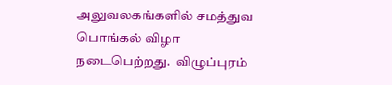அலுவலகங்களில் சமத்துவ பொங்கல் விழா நடைபெற்றது.  விழுப்புரம்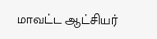மாவட்ட ஆட்சியர்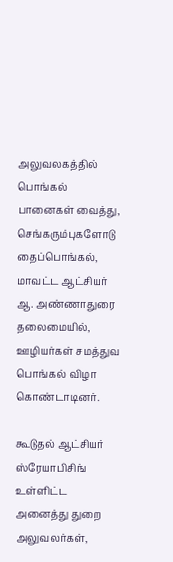அலுவலகத்தில் பொங்கல் பானைகள் வைத்து, செங்கரும்புகளோடு தைப்பொங்கல், மாவட்ட ஆட்சியர் ஆ. அண்ணாதுரை தலைமையில், ஊழியர்கள் சமத்துவ பொங்கல் விழா கொண்டாடினர்.

கூடுதல் ஆட்சியர் ஸ்ரேயாபிசிங் உள்ளிட்ட அனைத்து துறை அலுவலர்கள்,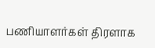பணியாளர்கள் திரளாக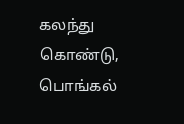கலந்து கொண்டு, பொங்கல்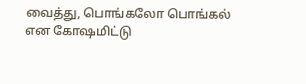வைத்து, பொங்கலோ பொங்கல் என கோஷமிட்டு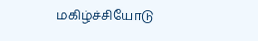மகிழ்ச்சியோடு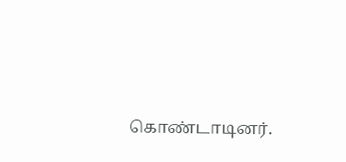கொண்டாடினர்.